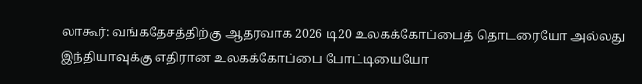லாகூர்: வங்கதேசத்திற்கு ஆதரவாக 2026 டி20 உலகக்கோப்பைத் தொடரையோ அல்லது இந்தியாவுக்கு எதிரான உலகக்கோப்பை போட்டியையோ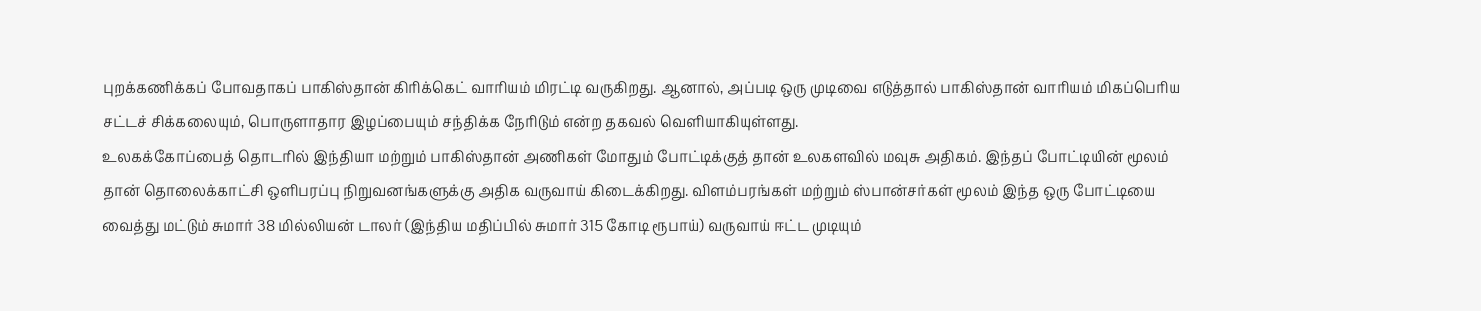புறக்கணிக்கப் போவதாகப் பாகிஸ்தான் கிரிக்கெட் வாரியம் மிரட்டி வருகிறது. ஆனால், அப்படி ஒரு முடிவை எடுத்தால் பாகிஸ்தான் வாரியம் மிகப்பெரிய சட்டச் சிக்கலையும், பொருளாதார இழப்பையும் சந்திக்க நேரிடும் என்ற தகவல் வெளியாகியுள்ளது.
உலகக்கோப்பைத் தொடரில் இந்தியா மற்றும் பாகிஸ்தான் அணிகள் மோதும் போட்டிக்குத் தான் உலகளவில் மவுசு அதிகம். இந்தப் போட்டியின் மூலம் தான் தொலைக்காட்சி ஒளிபரப்பு நிறுவனங்களுக்கு அதிக வருவாய் கிடைக்கிறது. விளம்பரங்கள் மற்றும் ஸ்பான்சர்கள் மூலம் இந்த ஒரு போட்டியை வைத்து மட்டும் சுமார் 38 மில்லியன் டாலர் (இந்திய மதிப்பில் சுமார் 315 கோடி ரூபாய்) வருவாய் ஈட்ட முடியும்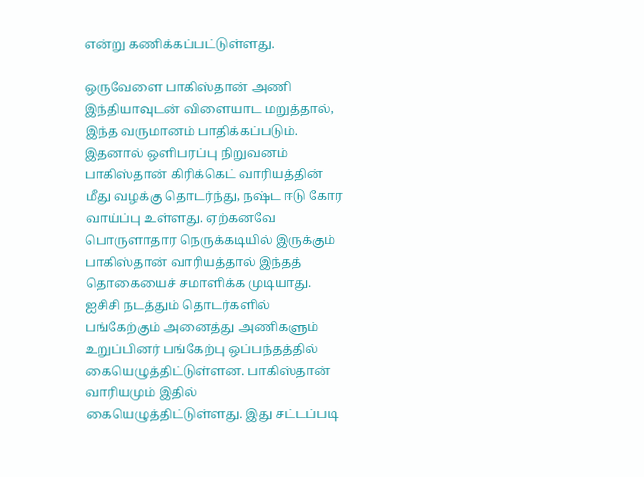என்று கணிக்கப்பட்டுள்ளது.

ஒருவேளை பாகிஸ்தான் அணி இந்தியாவுடன் விளையாட மறுத்தால், இந்த வருமானம் பாதிக்கப்படும். இதனால் ஒளிபரப்பு நிறுவனம் பாகிஸ்தான் கிரிக்கெட் வாரியத்தின் மீது வழக்கு தொடர்ந்து, நஷ்ட ஈடு கோர வாய்ப்பு உள்ளது. ஏற்கனவே பொருளாதார நெருக்கடியில் இருக்கும் பாகிஸ்தான் வாரியத்தால் இந்தத் தொகையைச் சமாளிக்க முடியாது.
ஐசிசி நடத்தும் தொடர்களில் பங்கேற்கும் அனைத்து அணிகளும் உறுப்பினர் பங்கேற்பு ஒப்பந்தத்தில் கையெழுத்திட்டுள்ளன. பாகிஸ்தான் வாரியமும் இதில் கையெழுத்திட்டுள்ளது. இது சட்டப்படி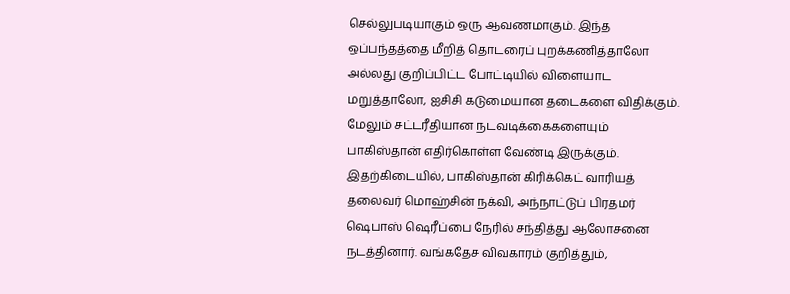செல்லுபடியாகும் ஒரு ஆவணமாகும். இந்த ஒப்பந்தத்தை மீறித் தொடரைப் புறக்கணித்தாலோ அல்லது குறிப்பிட்ட போட்டியில் விளையாட மறுத்தாலோ, ஐசிசி கடுமையான தடைகளை விதிக்கும். மேலும் சட்டரீதியான நடவடிக்கைகளையும் பாகிஸ்தான் எதிர்கொள்ள வேண்டி இருக்கும்.
இதற்கிடையில், பாகிஸ்தான் கிரிக்கெட் வாரியத் தலைவர் மொஹ்சின் நக்வி, அந்நாட்டுப் பிரதமர் ஷெபாஸ் ஷெரீப்பை நேரில் சந்தித்து ஆலோசனை நடத்தினார். வங்கதேச விவகாரம் குறித்தும்,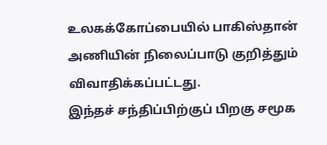உலகக்கோப்பையில் பாகிஸ்தான் அணியின் நிலைப்பாடு குறித்தும் விவாதிக்கப்பட்டது.
இந்தச் சந்திப்பிற்குப் பிறகு சமூக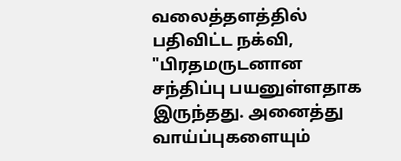வலைத்தளத்தில் பதிவிட்ட நக்வி, "பிரதமருடனான சந்திப்பு பயனுள்ளதாக இருந்தது. அனைத்து வாய்ப்புகளையும்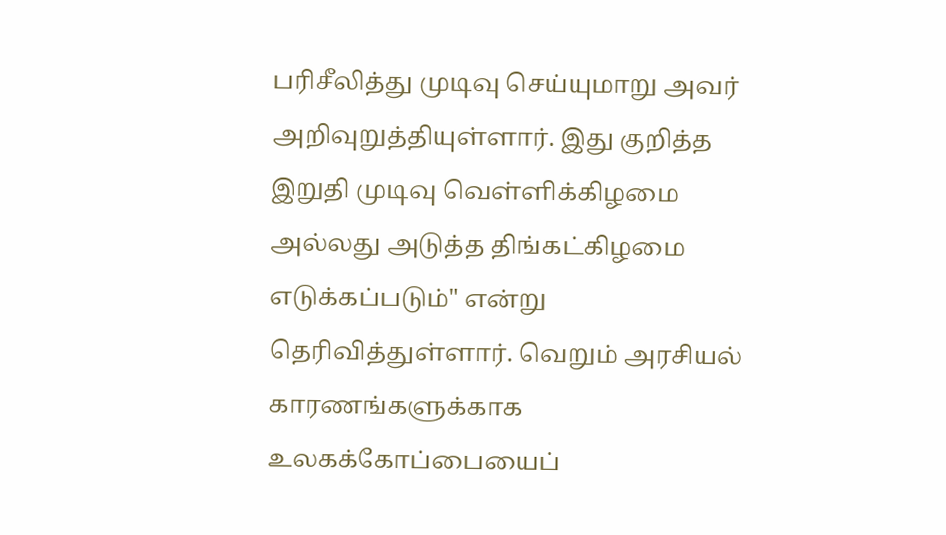பரிசீலித்து முடிவு செய்யுமாறு அவர் அறிவுறுத்தியுள்ளார். இது குறித்த இறுதி முடிவு வெள்ளிக்கிழமை அல்லது அடுத்த திங்கட்கிழமை எடுக்கப்படும்" என்று தெரிவித்துள்ளார். வெறும் அரசியல் காரணங்களுக்காக உலகக்கோப்பையைப்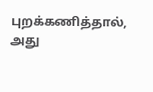புறக்கணித்தால், அது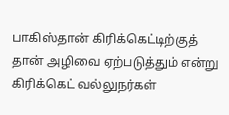பாகிஸ்தான் கிரிக்கெட்டிற்குத் தான் அழிவை ஏற்படுத்தும் என்று கிரிக்கெட் வல்லுநர்கள்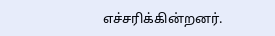எச்சரிக்கின்றனர்.